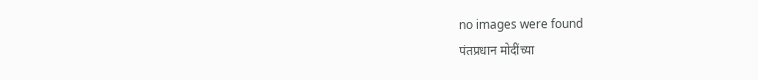no images were found
पंतप्रधान मोदींच्या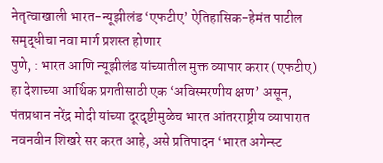नेतृत्वाखाली भारत-न्यूझीलंड ‘एफटीए’ ऐतिहासिक-हेमंत पाटील समृद्धीचा नवा मार्ग प्रशस्त होणार
पुणे, : भारत आणि न्यूझीलंड यांच्यातील मुक्त व्यापार करार (एफटीए) हा देशाच्या आर्थिक प्रगतीसाठी एक ‘अविस्मरणीय क्षण’ असून, पंतप्रधान नरेंद्र मोदी यांच्या दूरदृष्टीमुळेच भारत आंतरराष्ट्रीय व्यापारात नवनवीन शिखरे सर करत आहे, असे प्रतिपादन ‘भारत अगेन्स्ट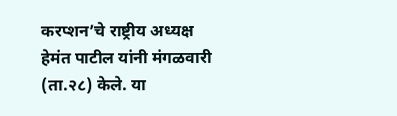करप्शन’चे राष्ट्रीय अध्यक्ष हेमंत पाटील यांनी मंगळवारी (ता.२८) केले. या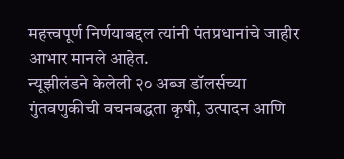महत्त्वपूर्ण निर्णयाबद्दल त्यांनी पंतप्रधानांचे जाहीर आभार मानले आहेत.
न्यूझीलंडने केलेली २० अब्ज डॉलर्सच्या गुंतवणुकीची वचनबद्धता कृषी, उत्पादन आणि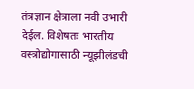तंत्रज्ञान क्षेत्राला नवी उभारी देईल. विशेषतः भारतीय वस्त्रोद्योगासाठी न्यूझीलंडची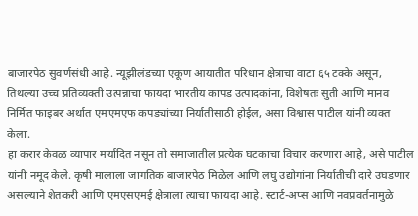बाजारपेठ सुवर्णसंधी आहे. न्यूझीलंडच्या एकूण आयातीत परिधान क्षेत्राचा वाटा ६५ टक्के असून, तिथल्या उच्च प्रतिव्यक्ती उत्पन्नाचा फायदा भारतीय कापड उत्पादकांना, विशेषतः सुती आणि मानव निर्मित फाइबर अर्थात एमएमएफ कपड्यांच्या निर्यातीसाठी होईल, असा विश्वास पाटील यांनी व्यक्त केला.
हा करार केवळ व्यापार मर्यादित नसून तो समाजातील प्रत्येक घटकाचा विचार करणारा आहे, असे पाटील यांनी नमूद केले. कृषी मालाला जागतिक बाजारपेठ मिळेल आणि लघु उद्योगांना निर्यातीची दारे उघडणार असल्याने शेतकरी आणि एमएसएमई क्षेत्राला त्याचा फायदा आहे. स्टार्ट-अप्स आणि नवप्रवर्तनामुळे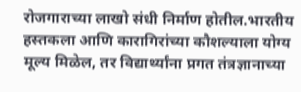रोजगाराच्या लाखो संधी निर्माण होतील.भारतीय हस्तकला आणि कारागिरांच्या कौशल्याला योग्य मूल्य मिळेल, तर विद्यार्थ्यांना प्रगत तंत्रज्ञानाच्या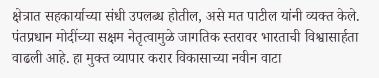क्षेत्रात सहकार्याच्या संधी उपलब्ध होतील, असे मत पाटील यांनी व्यक्त केले.
पंतप्रधान मोदींच्या सक्षम नेतृत्वामुळे जागतिक स्तरावर भारताची विश्वासार्हता वाढली आहे. हा मुक्त व्यापार करार विकासाच्या नवीन वाटा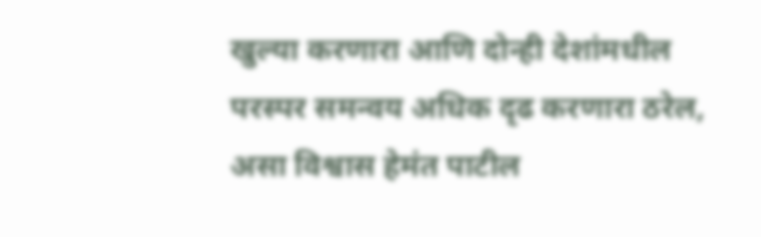खुल्या करणारा आणि दोन्ही देशांमधील परस्पर समन्वय अधिक दृढ करणारा ठरेल, असा विश्वास हेमंत पाटील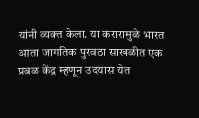यांनी व्यक्त केला. या करारामुळे भारत आता जागतिक पुरवठा साखळीत एक प्रबळ केंद्र म्हणून उदयास येत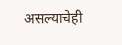असल्याचेही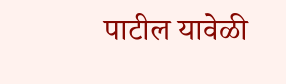पाटील यावेळी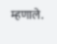म्हणाले.